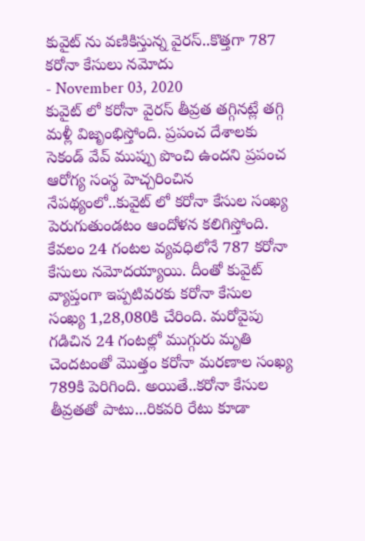కువైట్ ను వణికిస్తున్న వైరస్..కొత్తగా 787 కరోనా కేసులు నమోదు
- November 03, 2020
కువైట్ లో కరోనా వైరస్ తీవ్రత తగ్గినట్లే తగ్గి మళ్లీ విజృంభిస్తోంది. ప్రపంచ దేశాలకు సెకండ్ వేవ్ ముప్పు పొంచి ఉందని ప్రపంచ ఆరోగ్య సంస్థ హెచ్చరించిన నేపథ్యంలో..కువైట్ లో కరోనా కేసుల సంఖ్య పెరుగుతుండటం ఆందోళన కలిగిస్తోంది. కేవలం 24 గంటల వ్యవధిలోనే 787 కరోనా కేసులు నమోదయ్యాయి. దీంతో కువైట్ వ్యాప్తంగా ఇప్పటివరకు కరోనా కేసుల సంఖ్య 1,28,080కి చేరింది. మరోవైపు గడిచిన 24 గంటల్లో ముగ్గురు మృతి చెందటంతో మొత్తం కరోనా మరణాల సంఖ్య 789కి పెరిగింది. అయితే..కరోనా కేసుల తీవ్రతతో పాటు...రికవరి రేటు కూడా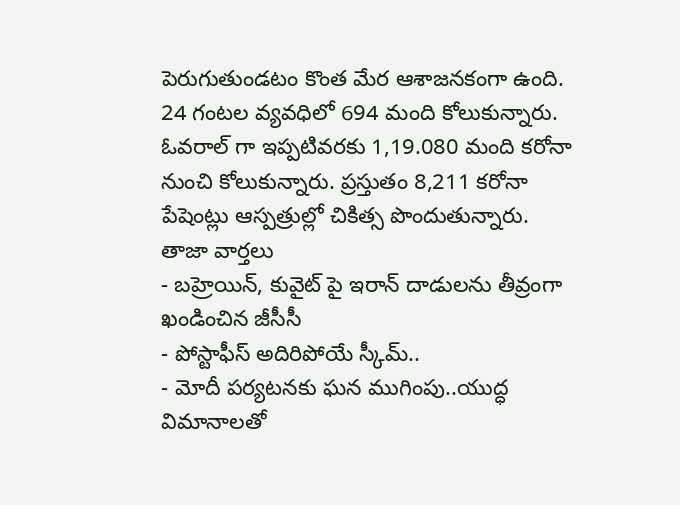పెరుగుతుండటం కొంత మేర ఆశాజనకంగా ఉంది. 24 గంటల వ్యవధిలో 694 మంది కోలుకున్నారు. ఓవరాల్ గా ఇప్పటివరకు 1,19.080 మంది కరోనా నుంచి కోలుకున్నారు. ప్రస్తుతం 8,211 కరోనా పేషెంట్లు ఆస్పత్రుల్లో చికిత్స పొందుతున్నారు.
తాజా వార్తలు
- బహ్రెయిన్, కువైట్ పై ఇరాన్ దాడులను తీవ్రంగా ఖండించిన జీసీసీ
- పోస్టాఫీస్ అదిరిపోయే స్కీమ్..
- మోదీ పర్యటనకు ఘన ముగింపు..యుద్ధ విమానాలతో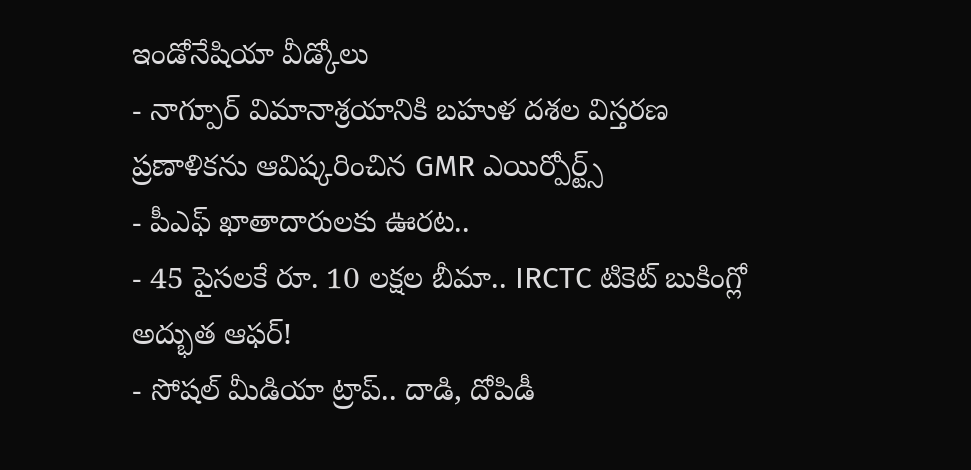ఇండోనేషియా వీడ్కోలు
- నాగ్పూర్ విమానాశ్రయానికి బహుళ దశల విస్తరణ ప్రణాళికను ఆవిష్కరించిన GMR ఎయిర్పోర్ట్స్
- పీఎఫ్ ఖాతాదారులకు ఊరట..
- 45 పైసలకే రూ. 10 లక్షల బీమా.. IRCTC టికెట్ బుకింగ్లో అద్భుత ఆఫర్!
- సోషల్ మీడియా ట్రాప్.. దాడి, దోపిడీ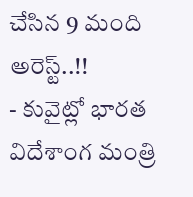చేసిన 9 మంది అరెస్ట్..!!
- కువైట్లో భారత విదేశాంగ మంత్రి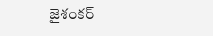జైశంకర్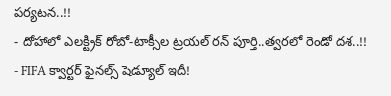పర్యటన..!!
- దోహాలో ఎలక్ట్రిక్ రోబో-టాక్సీల ట్రయల్ రన్ పూర్తి..త్వరలో రెండో దశ..!!
- FIFA క్వార్టర్ ఫైనల్స్ షెడ్యూల్ ఇదీ!